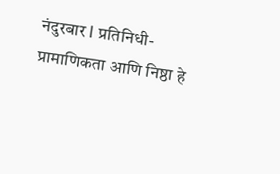नंदुरबार l प्रतिनिधी-
प्रामाणिकता आणि निष्ठा हे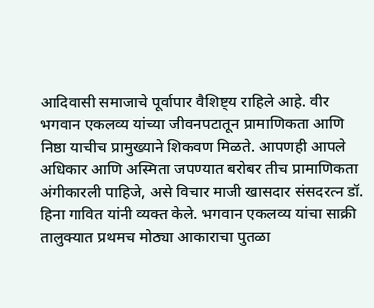आदिवासी समाजाचे पूर्वापार वैशिष्ट्य राहिले आहे. वीर भगवान एकलव्य यांच्या जीवनपटातून प्रामाणिकता आणि निष्ठा याचीच प्रामुख्याने शिकवण मिळते. आपणही आपले अधिकार आणि अस्मिता जपण्यात बरोबर तीच प्रामाणिकता अंगीकारली पाहिजे, असे विचार माजी खासदार संसदरत्न डॉ. हिना गावित यांनी व्यक्त केले. भगवान एकलव्य यांचा साक्री तालुक्यात प्रथमच मोठ्या आकाराचा पुतळा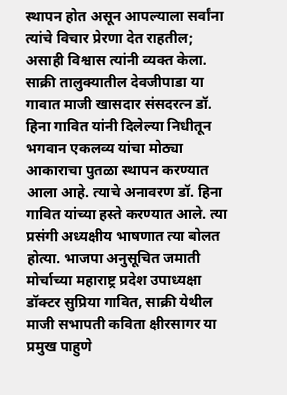स्थापन होत असून आपल्याला सर्वांना त्यांचे विचार प्रेरणा देत राहतील; असाही विश्वास त्यांनी व्यक्त केला.
साक्री तालुक्यातील देवजीपाडा या गावात माजी खासदार संसदरत्न डॉ. हिना गावित यांनी दिलेल्या निधीतून भगवान एकलव्य यांचा मोठ्या आकाराचा पुतळा स्थापन करण्यात आला आहे. त्याचे अनावरण डॉ. हिना गावित यांच्या हस्ते करण्यात आले. त्या प्रसंगी अध्यक्षीय भाषणात त्या बोलत होत्या. भाजपा अनुसूचित जमाती मोर्चाच्या महाराष्ट्र प्रदेश उपाध्यक्षा डॉक्टर सुप्रिया गावित, साक्री येथील माजी सभापती कविता क्षीरसागर या प्रमुख पाहुणे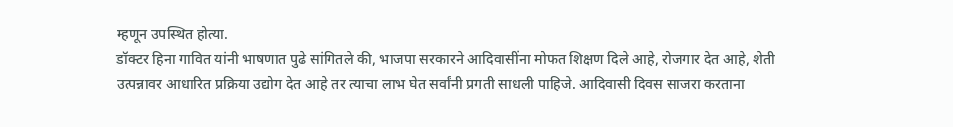म्हणून उपस्थित होत्या.
डॉक्टर हिना गावित यांनी भाषणात पुढे सांगितले की, भाजपा सरकारने आदिवासींना मोफत शिक्षण दिले आहे, रोजगार देत आहे, शेती उत्पन्नावर आधारित प्रक्रिया उद्योग देत आहे तर त्याचा लाभ घेत सर्वांनी प्रगती साधली पाहिजे. आदिवासी दिवस साजरा करताना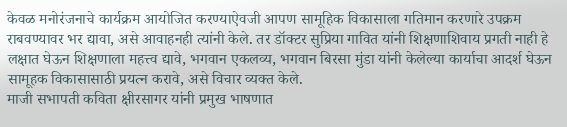केवळ मनोरंजनाचे कार्यक्रम आयोजित करण्याऐवजी आपण सामूहिक विकासाला गतिमान करणारे उपक्रम राबवण्यावर भर द्यावा, असे आवाहनही त्यांनी केले. तर डॉक्टर सुप्रिया गावित यांनी शिक्षणाशिवाय प्रगती नाही हे लक्षात घेऊन शिक्षणाला महत्त्व द्यावे, भगवान एकलव्य, भगवान बिरसा मुंडा यांनी केलेल्या कार्याचा आदर्श घेऊन सामूहक विकासासाठी प्रयत्न करावे, असे विचार व्यक्त केले.
माजी सभापती कविता क्षीरसागर यांनी प्रमुख भाषणात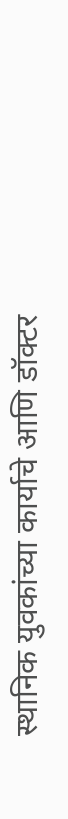स्थानिक युवकांच्या कार्याचे आणि डॉक्टर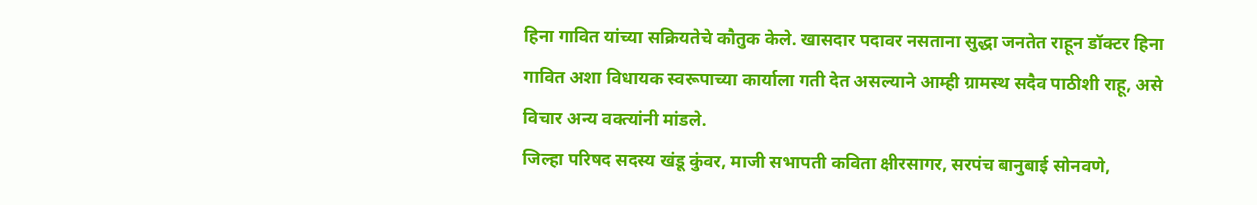हिना गावित यांच्या सक्रियतेचे कौतुक केले. खासदार पदावर नसताना सुद्धा जनतेत राहून डॉक्टर हिना गावित अशा विधायक स्वरूपाच्या कार्याला गती देत असल्याने आम्ही ग्रामस्थ सदैव पाठीशी राहू, असे विचार अन्य वक्त्यांनी मांडले.
जिल्हा परिषद सदस्य खंडू कुंवर, माजी सभापती कविता क्षीरसागर, सरपंच बानुबाई सोनवणे,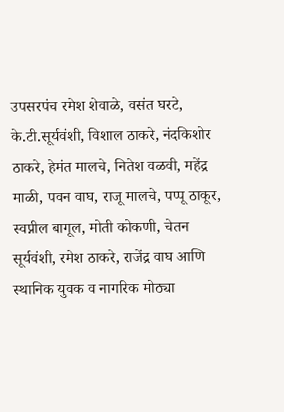उपसरपंच रमेश शेवाळे, वसंत घरटे, के.टी.सूर्यवंशी, विशाल ठाकरे, नंदकिशोर ठाकरे, हेमंत मालचे, नितेश वळवी, महेंद्र माळी, पवन वाघ, राजू मालचे, पप्पू ठाकूर, स्वप्नील बागूल, मोती कोकणी, चेतन सूर्यवंशी, रमेश ठाकरे, राजेंद्र वाघ आणि स्थानिक युवक व नागरिक मोठ्या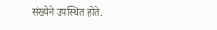संख्येने उपस्थित होते.